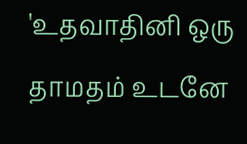'உதவாதினி ஒரு தாமதம் உடனே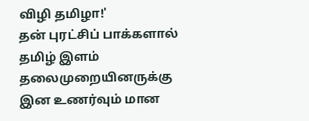விழி தமிழா!'
தன் புரட்சிப் பாக்களால் தமிழ் இளம் தலைமுறையினருக்கு இன உணர்வும் மான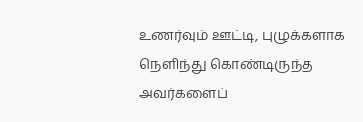உணர்வும் ஊட்டி, புழுக்களாக நெளிந்து கொண்டிருந்த அவர்களைப்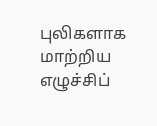புலிகளாக மாற்றிய எழுச்சிப்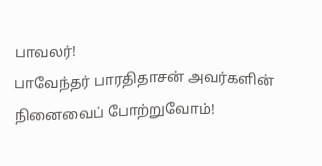பாவலர்!
பாவேந்தர் பாரதிதாசன் அவர்களின் நினைவைப் போற்றுவோம்!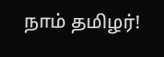நாம் தமிழர்!